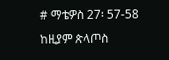# ማቴዎስ 27፡ 57-58 ከዚያም ጵላጦስ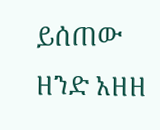ይሰጠው ዘንድ አዘዘ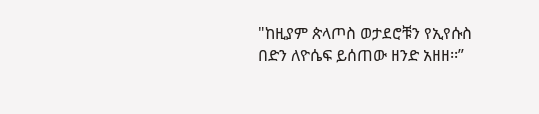"ከዚያም ጵላጦስ ወታደሮቹን የኢየሱስ በድን ለዮሴፍ ይሰጠው ዘንድ አዘዘ፡፡”